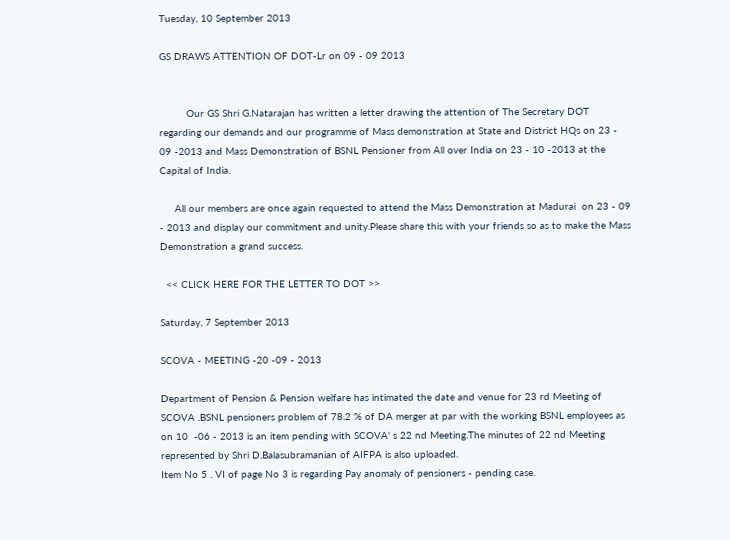Tuesday, 10 September 2013

GS DRAWS ATTENTION OF DOT-Lr on 09 - 09 2013


         Our GS Shri G.Natarajan has written a letter drawing the attention of The Secretary DOT regarding our demands and our programme of Mass demonstration at State and District HQs on 23 - 09 -2013 and Mass Demonstration of BSNL Pensioner from All over India on 23 - 10 -2013 at the Capital of India.

     All our members are once again requested to attend the Mass Demonstration at Madurai  on 23 - 09 - 2013 and display our commitment and unity.Please share this with your friends so as to make the Mass Demonstration a grand success.

  << CLICK HERE FOR THE LETTER TO DOT >>

Saturday, 7 September 2013

SCOVA - MEETING -20 -09 - 2013

Department of Pension & Pension welfare has intimated the date and venue for 23 rd Meeting of SCOVA .BSNL pensioners problem of 78.2 % of DA merger at par with the working BSNL employees as on 10  -06 - 2013 is an item pending with SCOVA' s 22 nd Meeting.The minutes of 22 nd Meeting represented by Shri D.Balasubramanian of AIFPA is also uploaded.
Item No 5 . VI of page No 3 is regarding Pay anomaly of pensioners - pending case.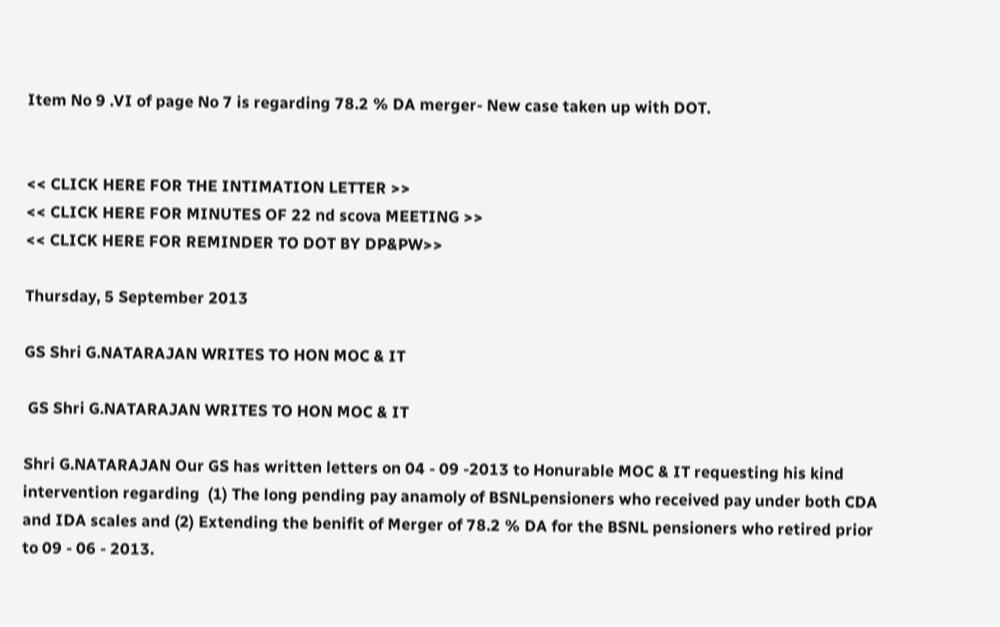Item No 9 .VI of page No 7 is regarding 78.2 % DA merger- New case taken up with DOT.


<< CLICK HERE FOR THE INTIMATION LETTER >>
<< CLICK HERE FOR MINUTES OF 22 nd scova MEETING >>
<< CLICK HERE FOR REMINDER TO DOT BY DP&PW>>

Thursday, 5 September 2013

GS Shri G.NATARAJAN WRITES TO HON MOC & IT

 GS Shri G.NATARAJAN WRITES TO HON MOC & IT

Shri G.NATARAJAN Our GS has written letters on 04 - 09 -2013 to Honurable MOC & IT requesting his kind intervention regarding  (1) The long pending pay anamoly of BSNLpensioners who received pay under both CDA and IDA scales and (2) Extending the benifit of Merger of 78.2 % DA for the BSNL pensioners who retired prior to 09 - 06 - 2013.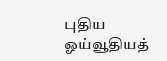புதிய ஓய்வூதியத்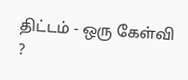திட்டம் - ஒரு கேள்வி ?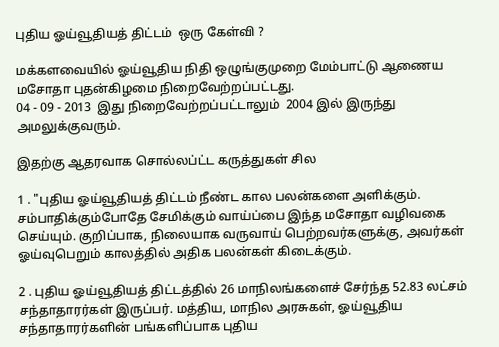புதிய ஓய்வூதியத் திட்டம்  ஒரு கேள்வி ?

மக்களவையில் ஓய்வூதிய நிதி ஒழுங்குமுறை மேம்பாட்டு ஆணைய மசோதா புதன்கிழமை நிறைவேற்றப்பட்டது.
04 - 09 - 2013  இது நிறைவேற்றப்பட்டாலும்  2004 இல் இருந்து அமலுக்குவரும்.

இதற்கு ஆதரவாக சொல்லப்ட்ட கருத்துகள் சில

1 . "புதிய ஓய்வூதியத் திட்டம் நீண்ட கால பலன்களை அளிக்கும். சம்பாதிக்கும்போதே சேமிக்கும் வாய்ப்பை இந்த மசோதா வழிவகை செய்யும். குறிப்பாக, நிலையாக வருவாய் பெற்றவர்களுக்கு, அவர்கள் ஓய்வுபெறும் காலத்தில் அதிக பலன்கள் கிடைக்கும்.

2 . புதிய ஓய்வூதியத் திட்டத்தில் 26 மாநிலங்களைச் சேர்ந்த 52.83 லட்சம் சந்தாதாரர்கள் இருப்பர். மத்திய, மாநில அரசுகள், ஓய்வூதிய சந்தாதாரர்களின் பங்களிப்பாக புதிய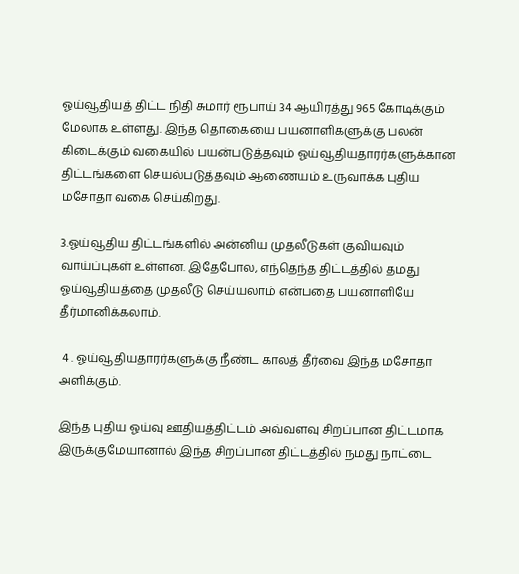ஓய்வூதியத் திட்ட நிதி சுமார் ரூபாய் 34 ஆயிரத்து 965 கோடிக்கும் மேலாக உள்ளது. இந்த தொகையை பயனாளிகளுக்கு பலன் கிடைக்கும் வகையில் பயன்படுத்தவும் ஓய்வூதியதாரர்களுக்கான திட்டங்களை செயல்படுத்தவும் ஆணையம் உருவாக்க புதிய மசோதா வகை செய்கிறது.

3.ஓய்வூதிய திட்டங்களில் அன்னிய முதலீடுகள் குவியவும் வாய்ப்புகள் உள்ளன. இதேபோல, எந்தெந்த திட்டத்தில் தமது ஓய்வூதியத்தை முதலீடு செய்யலாம் என்பதை பயனாளியே தீர்மானிக்கலாம்.

 4 . ஓய்வூதியதாரர்களுக்கு நீண்ட காலத் தீர்வை இந்த மசோதா அளிக்கும்.

இந்த புதிய ஓய்வு ஊதியத்திட்டம் அவ்வளவு சிறப்பான திட்டமாக இருக்குமேயானால் இந்த சிறப்பான திட்டத்தில் நமது நாட்டை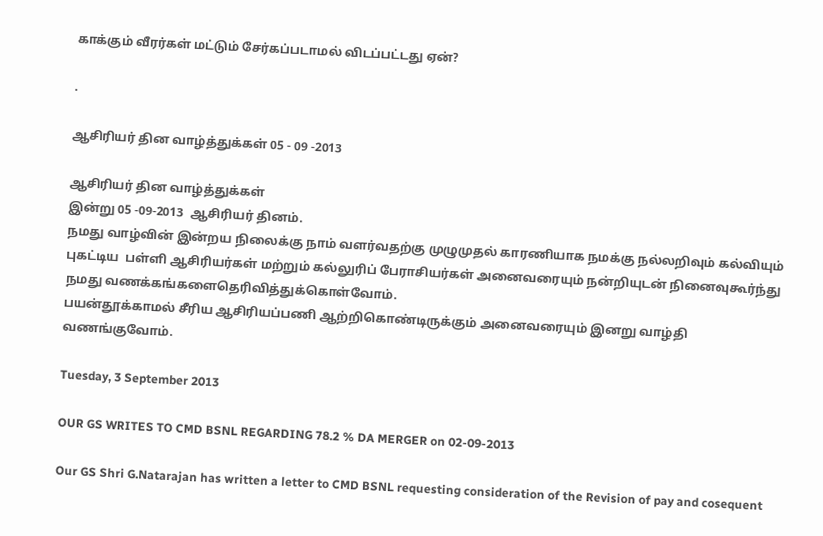காக்கும் வீரர்கள் மட்டும் சேர்கப்படாமல் விடப்பட்டது ஏன்?

.

ஆசிரியர் தின வாழ்த்துக்கள் 05 - 09 -2013

ஆசிரியர் தின வாழ்த்துக்கள்
இன்று 05 -09-2013  ஆசிரியர் தினம்.
நமது வாழ்வின் இன்றய நிலைக்கு நாம் வளர்வதற்கு முழுமுதல் காரணியாக நமக்கு நல்லறிவும் கல்வியும் புகட்டிய  பள்ளி ஆசிரியர்கள் மற்றும் கல்லுரிப் பேராசியர்கள் அனைவரையும் நன்றியுடன் நினைவுகூர்ந்து நமது வணக்கங்களைதெரிவித்துக்கொள்வோம்.
பயன்தூக்காமல் சீரிய ஆசிரியப்பணி ஆற்றிகொண்டிருக்கும் அனைவரையும் இனறு வாழ்தி வணங்குவோம்.

Tuesday, 3 September 2013

OUR GS WRITES TO CMD BSNL REGARDING 78.2 % DA MERGER on 02-09-2013

Our GS Shri G.Natarajan has written a letter to CMD BSNL requesting consideration of the Revision of pay and cosequent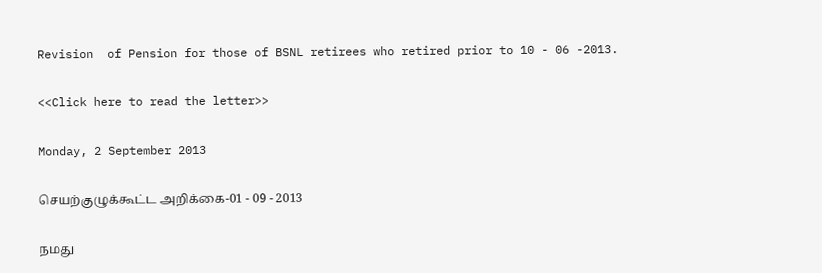Revision  of Pension for those of BSNL retirees who retired prior to 10 - 06 -2013.

<<Click here to read the letter>>

Monday, 2 September 2013

செயற்குழுக்கூட்ட அறிக்கை-01 - 09 - 2013

நமது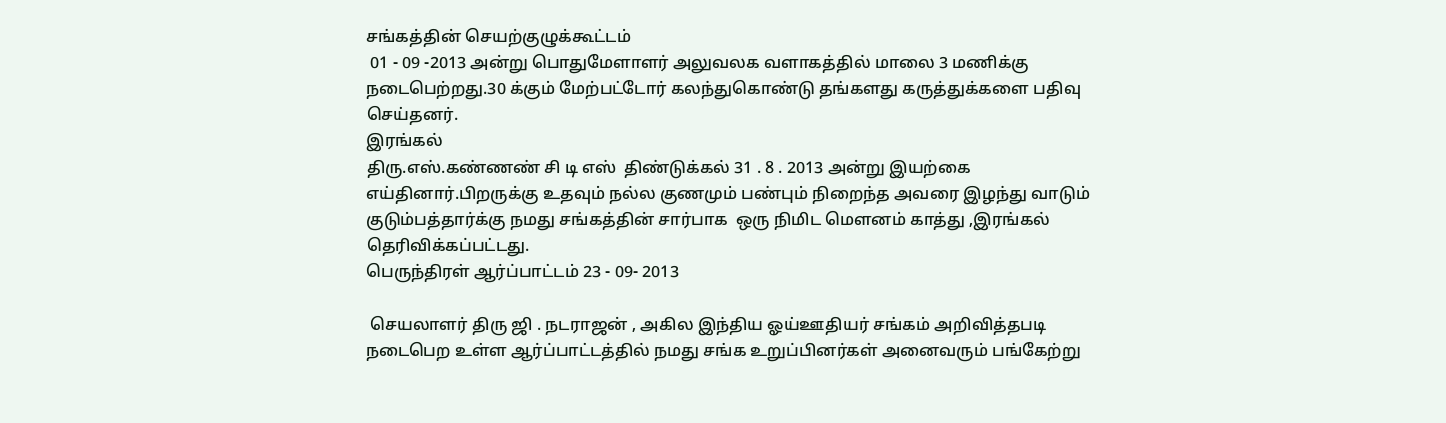சங்கத்தின் செயற்குழுக்கூட்டம்
 01 - 09 -2013 அன்று பொதுமேளாளர் அலுவலக வளாகத்தில் மாலை 3 மணிக்கு நடைபெற்றது.30 க்கும் மேற்பட்டோர் கலந்துகொண்டு தங்களது கருத்துக்களை பதிவு செய்தனர்.
இரங்கல்
திரு.எஸ்.கண்ணண் சி டி எஸ்  திண்டுக்கல் 31 . 8 . 2013 அன்று இயற்கை எய்தினார்.பிறருக்கு உதவும் நல்ல குணமும் பண்பும் நிறைந்த அவரை இழந்து வாடும் குடும்பத்தார்க்கு நமது சங்கத்தின் சார்பாக  ஒரு நிமிட மௌனம் காத்து ,இரங்கல் தெரிவிக்கப்பட்டது.
பெருந்திரள் ஆர்ப்பாட்டம் 23 - 09- 2013

 செயலாளர் திரு ஜி . நடராஜன் , அகில இந்திய ஓய்ஊதியர் சங்கம் அறிவித்தபடி நடைபெற உள்ள ஆர்ப்பாட்டத்தில் நமது சங்க உறுப்பினர்கள் அனைவரும் பங்கேற்று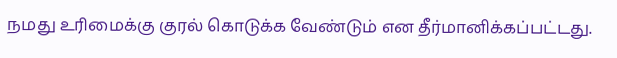நமது உரிமைக்கு குரல் கொடுக்க வேண்டும் என தீர்மானிக்கப்பட்டது.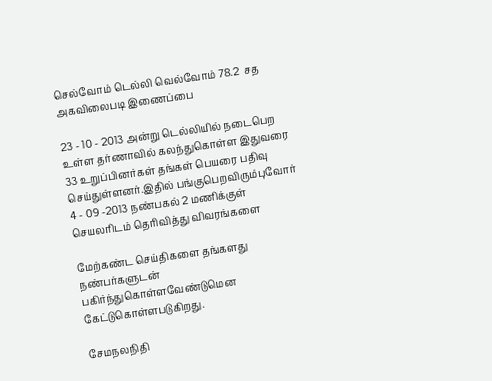செல்வோம் டெல்லி வெல்வோம் 78.2  சத அகவிலைபடி இணைப்பை

23 - 10 - 2013 அன்று டெல்லியில் நடைபெற உள்ள தர்ணாவில் கலந்துகொள்ள இதுவரை 33 உறுப்பினர்கள் தங்கள் பெயரை பதிவு செய்துள்ளனர்.இதில் பங்குபெறவிரும்புவோர் 4 - 09 -2013 நண்பகல் 2 மணிக்குள் செயலரிடம் தெரிவித்து விவரங்களை

மேற்கண்ட செய்திகளை தங்களது நண்பர்களுடன் பகிர்ந்துகொள்ளவேண்டுமென கேட்டுகொள்ளபடுகிறது.

சேமநலநிதி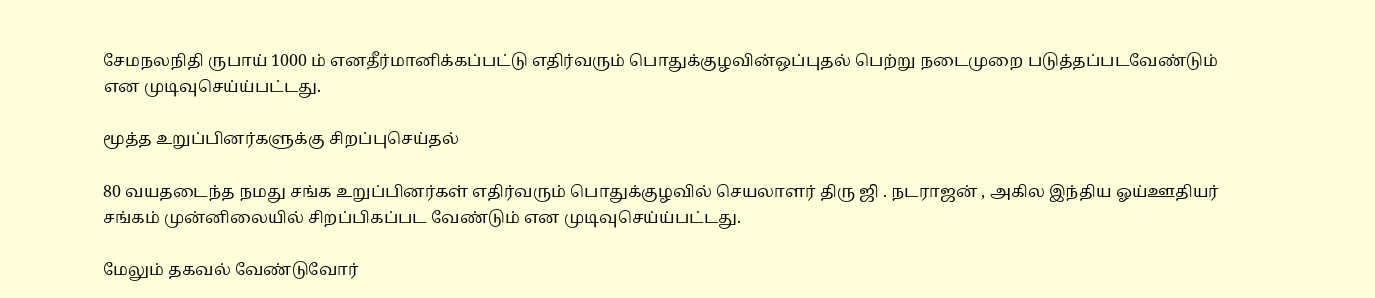சேமநலநிதி ருபாய் 1000 ம் எனதீர்மானிக்கப்பட்டு எதிர்வரும் பொதுக்குழவின்ஒப்புதல் பெற்று நடைமுறை படுத்தப்படவேண்டும் என முடிவுசெய்ய்பட்டது.

மூத்த உறுப்பினர்களுக்கு சிறப்புசெய்தல்

80 வயதடைந்த நமது சங்க உறுப்பினர்கள் எதிர்வரும் பொதுக்குழவில் செயலாளர் திரு ஜி . நடராஜன் , அகில இந்திய ஓய்ஊதியர் சங்கம் முன்னிலையில் சிறப்பிகப்பட வேண்டும் என முடிவுசெய்ய்பட்டது.

மேலும் தகவல் வேண்டுவோர்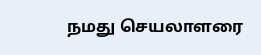நமது செயலாளரை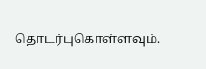தொடர்புகொள்ளவும்.